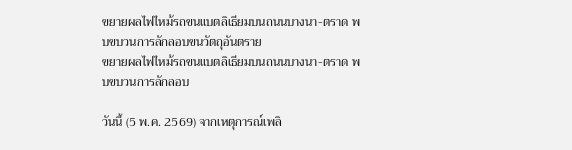ขยายผลไฟไหม้รถขนแบตลิเธียมบนถนนบางนา-ตราด พบขบวนการลักลอบขนวัตถุอันตราย
ขยายผลไฟไหม้รถขนแบตลิเธียมบนถนนบางนา-ตราด พบขบวนการลักลอบ

วันนี้ (5 พ.ค. 2569) จากเหตุการณ์เพลิ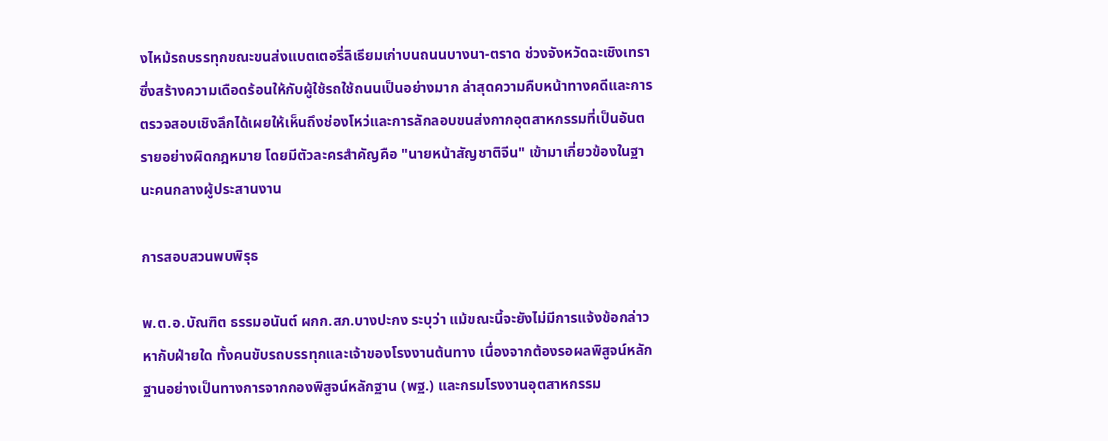งไหม้รถบรรทุกขณะขนส่งแบตเตอรี่ลิเธียมเก่าบนถนนบางนา-ตราด ช่วงจังหวัดฉะเชิงเทรา ซึ่งสร้างความเดือดร้อนให้กับผู้ใช้รถใช้ถนนเป็นอย่างมาก ล่าสุดความคืบหน้าทางคดีและการตรวจสอบเชิงลึกได้เผยให้เห็นถึงช่องโหว่และการลักลอบขนส่งกากอุตสาหกรรมที่เป็นอันตรายอย่างผิดกฎหมาย โดยมีตัวละครสำคัญคือ "นายหน้าสัญชาติจีน" เข้ามาเกี่ยวข้องในฐานะคนกลางผู้ประสานงาน

การสอบสวนพบพิรุธ

พ.ต.อ.บัณฑิต ธรรมอนันต์ ผกก.สภ.บางปะกง ระบุว่า แม้ขณะนี้จะยังไม่มีการแจ้งข้อกล่าวหากับฝ่ายใด ทั้งคนขับรถบรรทุกและเจ้าของโรงงานต้นทาง เนื่องจากต้องรอผลพิสูจน์หลักฐานอย่างเป็นทางการจากกองพิสูจน์หลักฐาน (พฐ.) และกรมโรงงานอุตสาหกรรม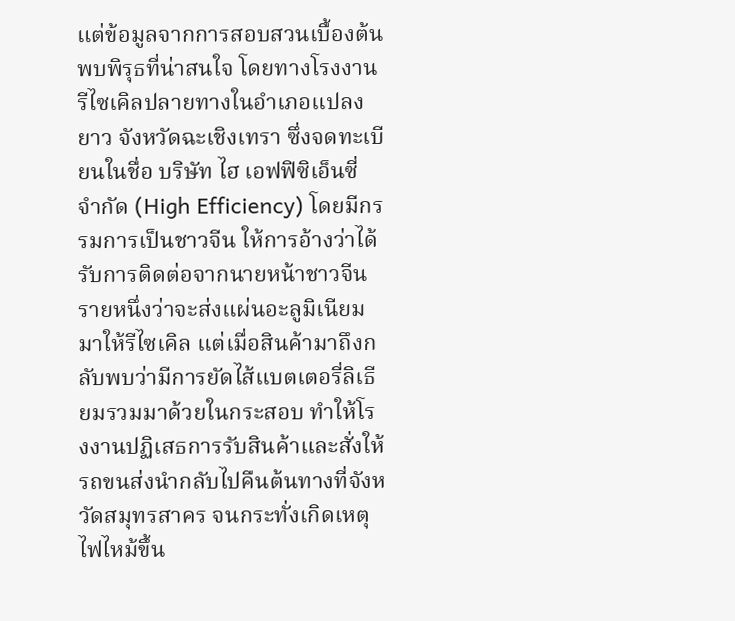แต่ข้อมูลจากการสอบสวนเบื้องต้นพบพิรุธที่น่าสนใจ โดยทางโรงงานรีไซเคิลปลายทางในอำเภอแปลงยาว จังหวัดฉะเชิงเทรา ซึ่งจดทะเบียนในชื่อ บริษัท ไฮ เอฟฟิซิเอ็นซี่ จำกัด (High Efficiency) โดยมีกรรมการเป็นชาวจีน ให้การอ้างว่าได้รับการติดต่อจากนายหน้าชาวจีนรายหนึ่งว่าจะส่งแผ่นอะลูมิเนียมมาให้รีไซเคิล แต่เมื่อสินค้ามาถึงกลับพบว่ามีการยัดไส้แบตเตอรี่ลิเธียมรวมมาด้วยในกระสอบ ทำให้โรงงานปฏิเสธการรับสินค้าและสั่งให้รถขนส่งนำกลับไปคืนต้นทางที่จังหวัดสมุทรสาคร จนกระทั่งเกิดเหตุไฟไหม้ขึ้น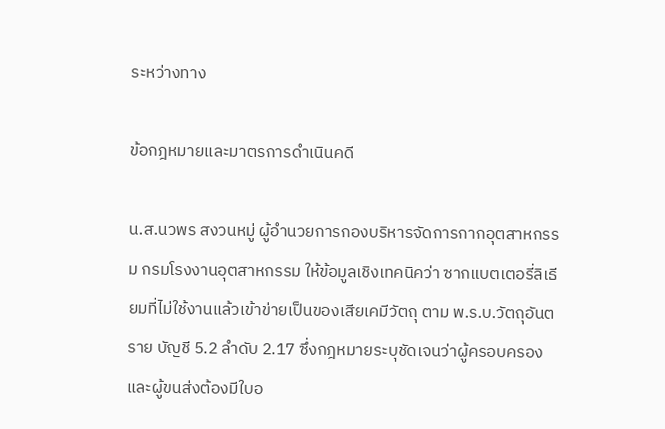ระหว่างทาง

ข้อกฎหมายและมาตรการดำเนินคดี

น.ส.นวพร สงวนหมู่ ผู้อำนวยการกองบริหารจัดการกากอุตสาหกรรม กรมโรงงานอุตสาหกรรม ให้ข้อมูลเชิงเทคนิคว่า ซากแบตเตอรี่ลิเธียมที่ไม่ใช้งานแล้วเข้าข่ายเป็นของเสียเคมีวัตถุ ตาม พ.ร.บ.วัตถุอันตราย บัญชี 5.2 ลำดับ 2.17 ซึ่งกฎหมายระบุชัดเจนว่าผู้ครอบครองและผู้ขนส่งต้องมีใบอ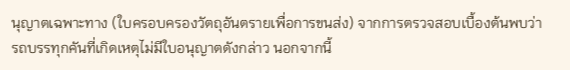นุญาตเฉพาะทาง (ใบครอบครองวัตถุอันตรายเพื่อการขนส่ง) จากการตรวจสอบเบื้องต้นพบว่า รถบรรทุกคันที่เกิดเหตุไม่มีใบอนุญาตดังกล่าว นอกจากนี้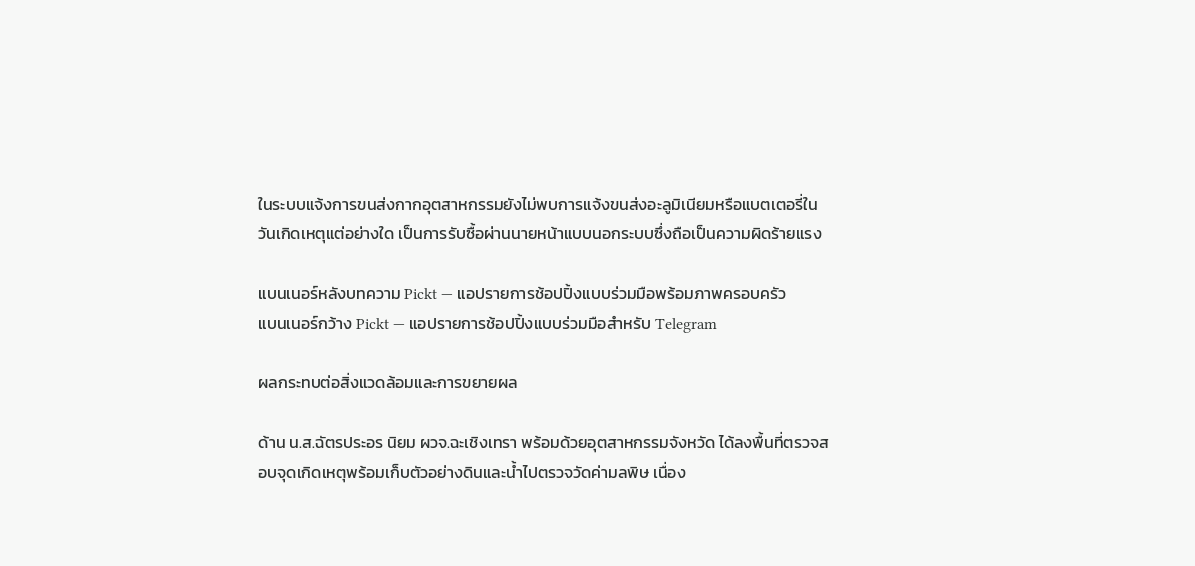ในระบบแจ้งการขนส่งกากอุตสาหกรรมยังไม่พบการแจ้งขนส่งอะลูมิเนียมหรือแบตเตอรี่ในวันเกิดเหตุแต่อย่างใด เป็นการรับซื้อผ่านนายหน้าแบบนอกระบบซึ่งถือเป็นความผิดร้ายแรง

แบนเนอร์หลังบทความ Pickt — แอปรายการช้อปปิ้งแบบร่วมมือพร้อมภาพครอบครัว
แบนเนอร์กว้าง Pickt — แอปรายการช้อปปิ้งแบบร่วมมือสำหรับ Telegram

ผลกระทบต่อสิ่งแวดล้อมและการขยายผล

ด้าน น.ส.ฉัตรประอร นิยม ผวจ.ฉะเชิงเทรา พร้อมด้วยอุตสาหกรรมจังหวัด ได้ลงพื้นที่ตรวจสอบจุดเกิดเหตุพร้อมเก็บตัวอย่างดินและน้ำไปตรวจวัดค่ามลพิษ เนื่อง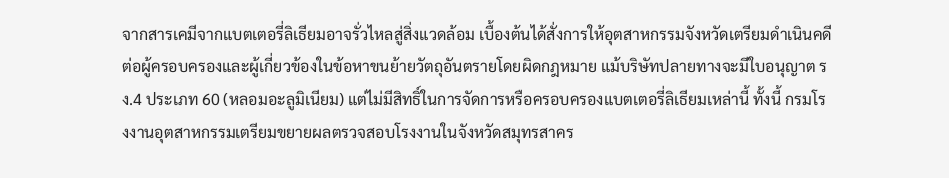จากสารเคมีจากแบตเตอรี่ลิเธียมอาจรั่วไหลสู่สิ่งแวดล้อม เบื้องต้นได้สั่งการให้อุตสาหกรรมจังหวัดเตรียมดำเนินคดีต่อผู้ครอบครองและผู้เกี่ยวข้องในข้อหาขนย้ายวัตถุอันตรายโดยผิดกฎหมาย แม้บริษัทปลายทางจะมีใบอนุญาต รง.4 ประเภท 60 (หลอมอะลูมิเนียม) แต่ไม่มีสิทธิ์ในการจัดการหรือครอบครองแบตเตอรี่ลิเธียมเหล่านี้ ทั้งนี้ กรมโรงงานอุตสาหกรรมเตรียมขยายผลตรวจสอบโรงงานในจังหวัดสมุทรสาคร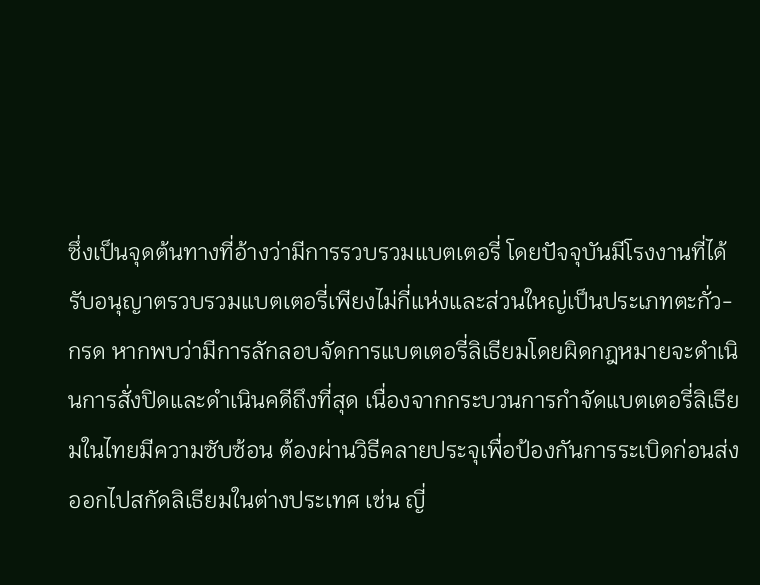ซึ่งเป็นจุดต้นทางที่อ้างว่ามีการรวบรวมแบตเตอรี่ โดยปัจจุบันมีโรงงานที่ได้รับอนุญาตรวบรวมแบตเตอรี่เพียงไม่กี่แห่งและส่วนใหญ่เป็นประเภทตะกั่ว-กรด หากพบว่ามีการลักลอบจัดการแบตเตอรี่ลิเธียมโดยผิดกฎหมายจะดำเนินการสั่งปิดและดำเนินคดีถึงที่สุด เนื่องจากกระบวนการกำจัดแบตเตอรี่ลิเธียมในไทยมีความซับซ้อน ต้องผ่านวิธีคลายประจุเพื่อป้องกันการระเบิดก่อนส่งออกไปสกัดลิเธียมในต่างประเทศ เช่น ญี่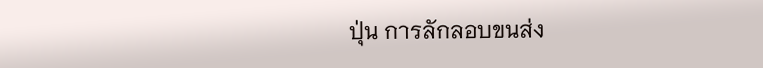ปุ่น การลักลอบขนส่ง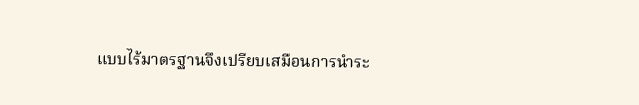แบบไร้มาตรฐานจึงเปรียบเสมือนการนำระ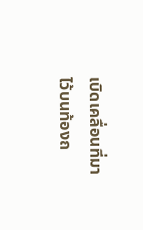เบิดเคลื่อนที่มาไว้บนท้องถ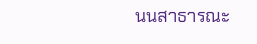นนสาธารณะ